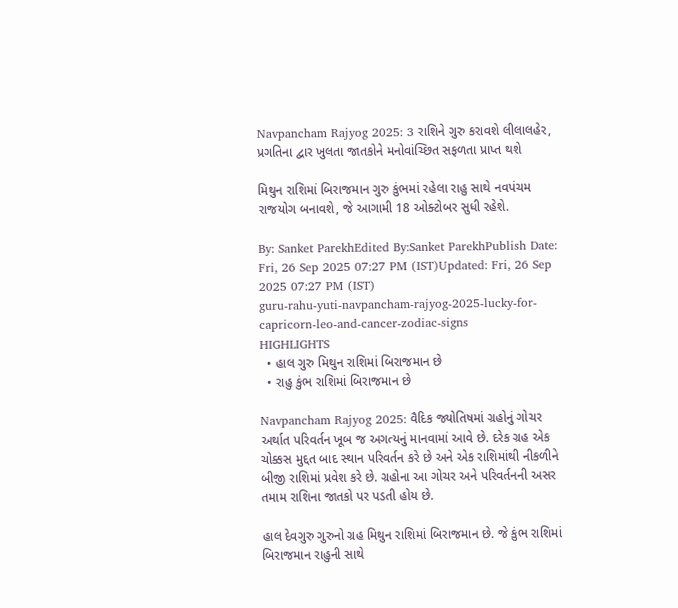Navpancham Rajyog 2025: 3 રાશિને ગુરુ કરાવશે લીલાલહેર, પ્રગતિના દ્વાર ખુલતા જાતકોને મનોવાંચ્છિત સફળતા પ્રાપ્ત થશે

મિથુન રાશિમાં બિરાજમાન ગુરુ કુંભમાં રહેલા રાહુ સાથે નવપંચમ રાજયોગ બનાવશે, જે આગામી 18 ઓક્ટોબર સુધી રહેશે.

By: Sanket ParekhEdited By:Sanket ParekhPublish Date: Fri, 26 Sep 2025 07:27 PM (IST)Updated: Fri, 26 Sep 2025 07:27 PM (IST)
guru-rahu-yuti-navpancham-rajyog-2025-lucky-for-capricorn-leo-and-cancer-zodiac-signs
HIGHLIGHTS
  • હાલ ગુરુ મિથુન રાશિમાં બિરાજમાન છે
  • રાહુ કુંભ રાશિમાં બિરાજમાન છે

Navpancham Rajyog 2025: વૈદિક જ્યોતિષમાં ગ્રહોનું ગોચર અર્થાત પરિવર્તન ખૂબ જ અગત્યનું માનવામાં આવે છે. દરેક ગ્રહ એક ચોક્કસ મુદ્દત બાદ સ્થાન પરિવર્તન કરે છે અને એક રાશિમાંથી નીકળીને બીજી રાશિમાં પ્રવેશ કરે છે. ગ્રહોના આ ગોચર અને પરિવર્તનની અસર તમામ રાશિના જાતકો પર પડતી હોય છે.

હાલ દેવગુરુ ગુરુનો ગ્રહ મિથુન રાશિમાં બિરાજમાન છે. જે કુંભ રાશિમાં બિરાજમાન રાહુની સાથે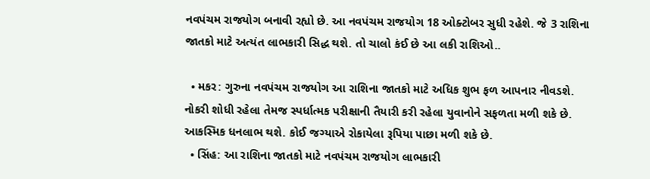નવપંચમ રાજયોગ બનાવી રહ્યો છે. આ નવપંચમ રાજયોગ 18 ઓક્ટોબર સુધી રહેશે. જે 3 રાશિના જાતકો માટે અત્યંત લાભકારી સિદ્ધ થશે. તો ચાલો કંઈ છે આ લકી રાશિઓ..

  • મકર: ગુરુના નવપંચમ રાજયોગ આ રાશિના જાતકો માટે અધિક શુભ ફળ આપનાર નીવડશે. નોકરી શોધી રહેલા તેમજ સ્પર્ધાત્મક પરીક્ષાની તૈયારી કરી રહેલા યુવાનોને સફળતા મળી શકે છે. આકસ્મિક ધનલાભ થશે. કોઈ જગ્યાએ રોકાયેલા રૂપિયા પાછા મળી શકે છે.
  • સિંહ: આ રાશિના જાતકો માટે નવપંચમ રાજયોગ લાભકારી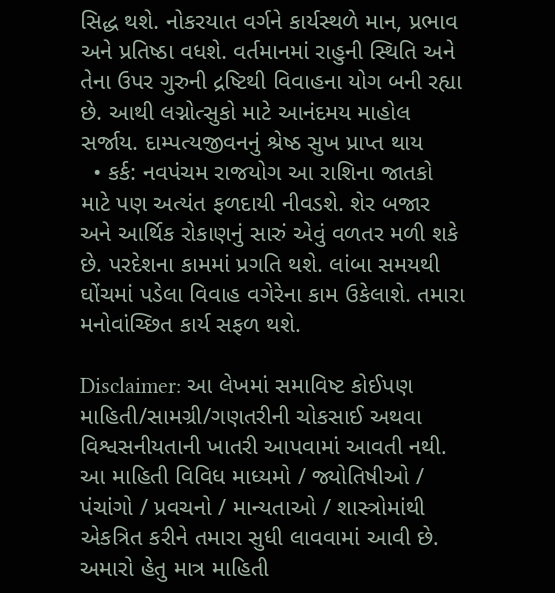સિદ્ધ થશે. નોકરયાત વર્ગને કાર્યસ્થળે માન, પ્રભાવ અને પ્રતિષ્ઠા વધશે. વર્તમાનમાં રાહુની સ્થિતિ અને તેના ઉપર ગુરુની દ્રષ્ટિથી વિવાહના યોગ બની રહ્યા છે. આથી લગ્નોત્સુકો માટે આનંદમય માહોલ સર્જાય. દામ્પત્યજીવનનું શ્રેષ્ઠ સુખ પ્રાપ્ત થાય
  • કર્ક: નવપંચમ રાજયોગ આ રાશિના જાતકો માટે પણ અત્યંત ફળદાયી નીવડશે. શેર બજાર અને આર્થિક રોકાણનું સારું એવું વળતર મળી શકે છે. પરદેશના કામમાં પ્રગતિ થશે. લાંબા સમયથી ઘોંચમાં પડેલા વિવાહ વગેરેના કામ ઉકેલાશે. તમારા મનોવાંચ્છિત કાર્ય સફળ થશે.

Disclaimer: આ લેખમાં સમાવિષ્ટ કોઈપણ માહિતી/સામગ્રી/ગણતરીની ચોકસાઈ અથવા વિશ્વસનીયતાની ખાતરી આપવામાં આવતી નથી. આ માહિતી વિવિધ માધ્યમો / જ્યોતિષીઓ / પંચાંગો / પ્રવચનો / માન્યતાઓ / શાસ્ત્રોમાંથી એકત્રિત કરીને તમારા સુધી લાવવામાં આવી છે. અમારો હેતુ માત્ર માહિતી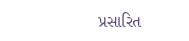પ્રસારિત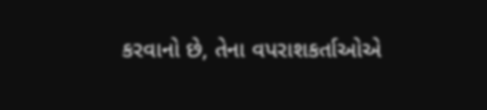કરવાનો છે, તેના વપરાશકર્તાઓએ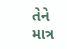તેને માત્ર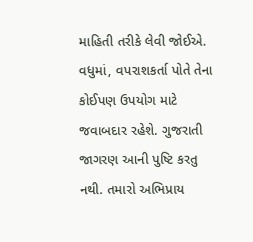માહિતી તરીકે લેવી જોઈએ. વધુમાં, વપરાશકર્તા પોતે તેના કોઈપણ ઉપયોગ માટે જવાબદાર રહેશે. ગુજરાતી જાગરણ આની પુષ્ટિ કરતુ નથી. તમારો અભિપ્રાય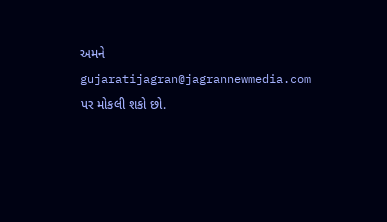અમને gujaratijagran@jagrannewmedia.com પર મોકલી શકો છો.